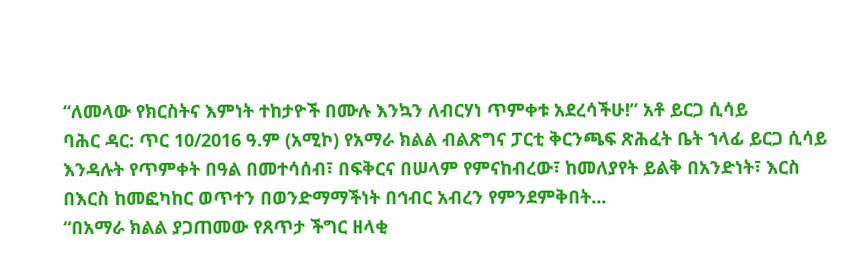“ለመላው የክርስትና እምነት ተከታዮች በሙሉ እንኳን ለብርሃነ ጥምቀቱ አደረሳችሁ!” አቶ ይርጋ ሲሳይ
ባሕር ዳር: ጥር 10/2016 ዓ.ም (አሚኮ) የአማራ ክልል ብልጽግና ፓርቲ ቅርንጫፍ ጽሕፈት ቤት ኀላፊ ይርጋ ሲሳይ እንዳሉት የጥምቀት በዓል በመተሳሰብ፣ በፍቅርና በሠላም የምናከብረው፣ ከመለያየት ይልቅ በአንድነት፣ እርስ በእርስ ከመፎካከር ወጥተን በወንድማማችነት በኅብር አብረን የምንደምቅበት...
“በአማራ ክልል ያጋጠመው የጸጥታ ችግር ዘላቂ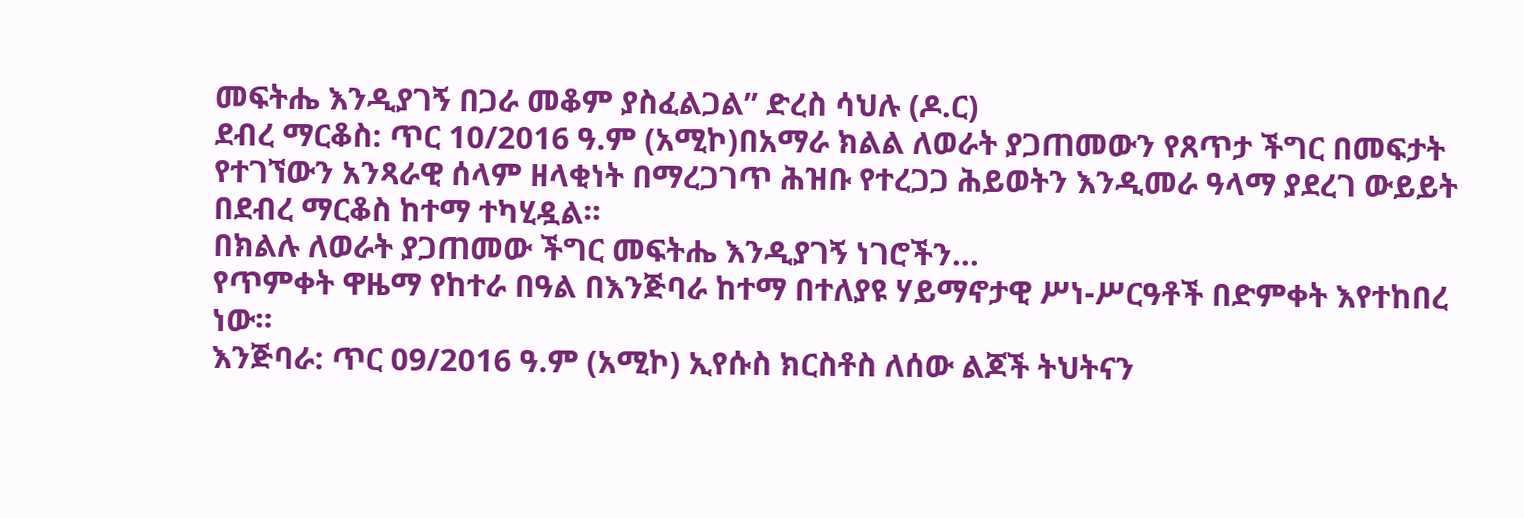መፍትሔ እንዲያገኝ በጋራ መቆም ያስፈልጋል” ድረስ ሳህሉ (ዶ.ር)
ደብረ ማርቆስ: ጥር 10/2016 ዓ.ም (አሚኮ)በአማራ ክልል ለወራት ያጋጠመውን የጸጥታ ችግር በመፍታት የተገኘውን አንጻራዊ ሰላም ዘላቂነት በማረጋገጥ ሕዝቡ የተረጋጋ ሕይወትን እንዲመራ ዓላማ ያደረገ ውይይት በደብረ ማርቆስ ከተማ ተካሂዷል።
በክልሉ ለወራት ያጋጠመው ችግር መፍትሔ እንዲያገኝ ነገሮችን...
የጥምቀት ዋዜማ የከተራ በዓል በእንጅባራ ከተማ በተለያዩ ሃይማኖታዊ ሥነ-ሥርዓቶች በድምቀት እየተከበረ ነው።
እንጅባራ: ጥር 09/2016 ዓ.ም (አሚኮ) ኢየሱስ ክርስቶስ ለሰው ልጆች ትህትናን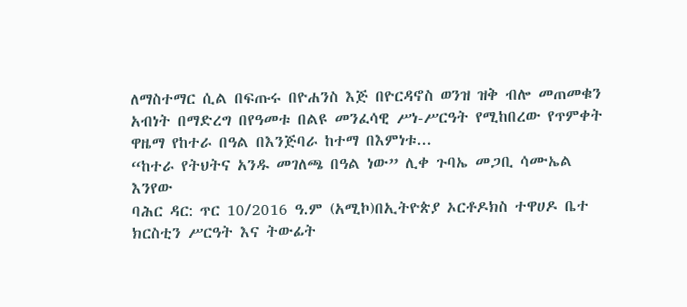ለማስተማር ሲል በፍጡሩ በዮሐንስ እጅ በዮርዳኖስ ወንዝ ዝቅ ብሎ መጠመቁን አብነት በማድረግ በየዓመቱ በልዩ መንፈሳዊ ሥነ-ሥርዓት የሚከበረው የጥምቀት ዋዜማ የከተራ በዓል በእንጅባራ ከተማ በእምነቱ...
“ከተራ የትህትና አንዱ መገለጫ በዓል ነው” ሊቀ ጉባኤ መጋቢ ሳሙኤል እንየው
ባሕር ዳር: ጥር 10/2016 ዓ.ም (አሚኮ)በኢትዮጵያ ኦርቶዶክስ ተዋሀዶ ቤተ ክርስቲን ሥርዓት እና ትውፊት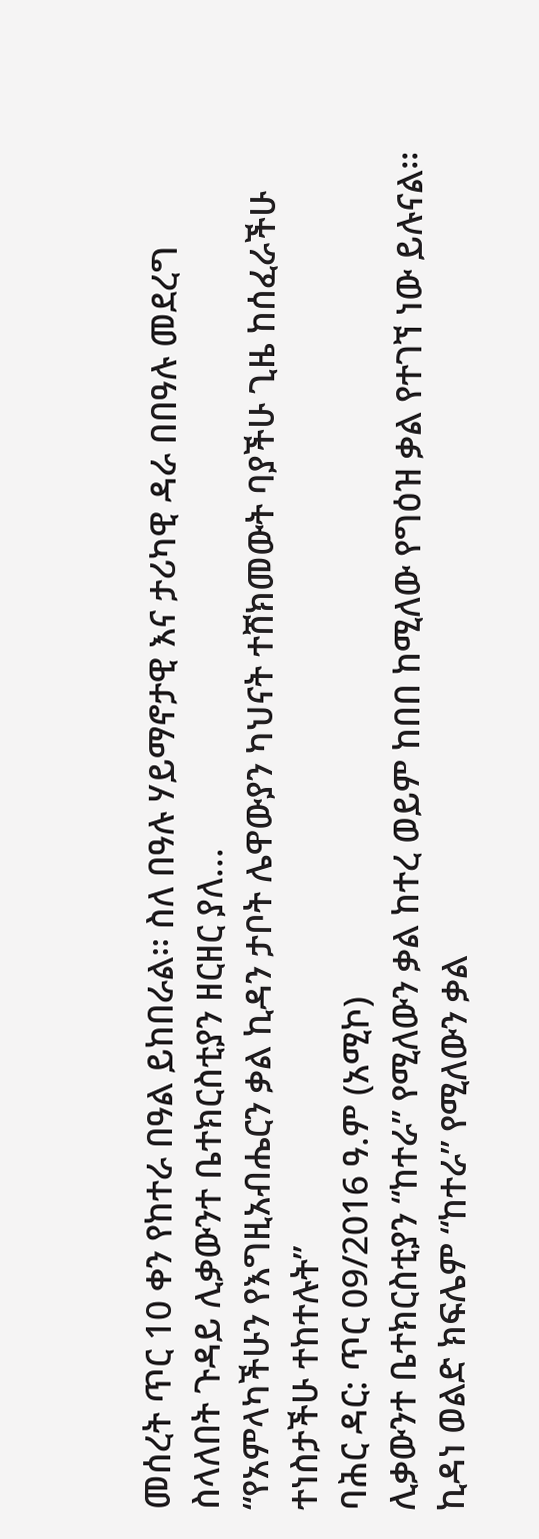መሰረት ጥር 10 ቀን የከተራ በዓል ይከበራል፡፡ ስለ በዓሉ ሃይማኖታዊ እና ታሪካዊ ዳራ በበዓሉ መደረግ ስላለበት ጉዳይ ሊቃውንተ ቤተክርስቲያን ዘርዘር ያለ...
“የአምላካችሁን የእግዚአብሔርን ቃል ኪዳን ታቦት ሌዋውያን ካህናት ተሸክመውት ባያችሁ ጊዜ ከሰፈራችሁ ተነስታችሁ ተከተሉት”
ባሕር ዳር: ጥር 09/2016 ዓ.ም (አሚኮ)
ሊቃውንተ ቤተክርስቲያን “ከተራ” የሚለውን ቃል ከተረ ወይም ከበበ ከሚለው የግዕዝ ቃል የተገኘ ነው ይሉናል፡፡ ኪዳነ ወልድ ክፍሌም “ከተራ” የሚለውን ቃል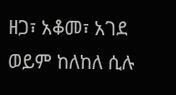ዘጋ፣ አቆመ፣ አገደ ወይም ከለከለ ሲሉ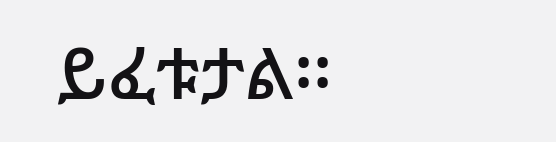ይፈቱታል፡፡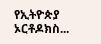የኢትዮጵያ ኦርቶዶክስ...